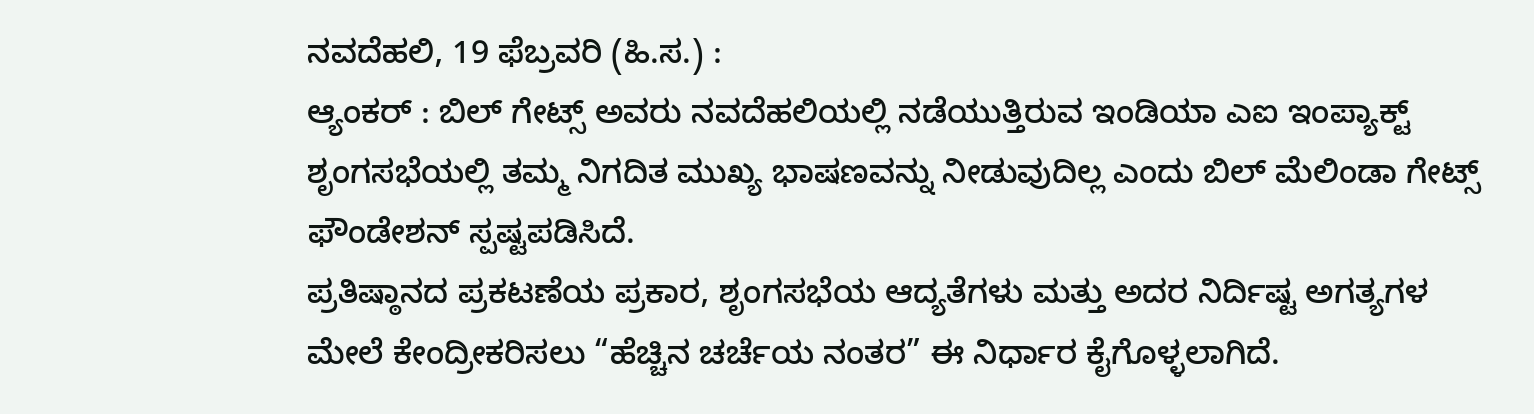ನವದೆಹಲಿ, 19 ಫೆಬ್ರವರಿ (ಹಿ.ಸ.) :
ಆ್ಯಂಕರ್ : ಬಿಲ್ ಗೇಟ್ಸ್ ಅವರು ನವದೆಹಲಿಯಲ್ಲಿ ನಡೆಯುತ್ತಿರುವ ಇಂಡಿಯಾ ಎಐ ಇಂಪ್ಯಾಕ್ಟ್ ಶೃಂಗಸಭೆಯಲ್ಲಿ ತಮ್ಮ ನಿಗದಿತ ಮುಖ್ಯ ಭಾಷಣವನ್ನು ನೀಡುವುದಿಲ್ಲ ಎಂದು ಬಿಲ್ ಮೆಲಿಂಡಾ ಗೇಟ್ಸ್ ಫೌಂಡೇಶನ್ ಸ್ಪಷ್ಟಪಡಿಸಿದೆ.
ಪ್ರತಿಷ್ಠಾನದ ಪ್ರಕಟಣೆಯ ಪ್ರಕಾರ, ಶೃಂಗಸಭೆಯ ಆದ್ಯತೆಗಳು ಮತ್ತು ಅದರ ನಿರ್ದಿಷ್ಟ ಅಗತ್ಯಗಳ ಮೇಲೆ ಕೇಂದ್ರೀಕರಿಸಲು “ಹೆಚ್ಚಿನ ಚರ್ಚೆಯ ನಂತರ” ಈ ನಿರ್ಧಾರ ಕೈಗೊಳ್ಳಲಾಗಿದೆ.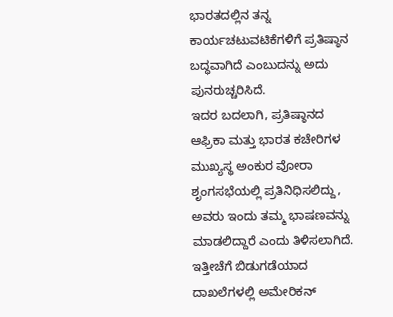ಭಾರತದಲ್ಲಿನ ತನ್ನ ಕಾರ್ಯಚಟುವಟಿಕೆಗಳಿಗೆ ಪ್ರತಿಷ್ಠಾನ ಬದ್ಧವಾಗಿದೆ ಎಂಬುದನ್ನು ಅದು ಪುನರುಚ್ಚರಿಸಿದೆ.
ಇದರ ಬದಲಾಗಿ, ಪ್ರತಿಷ್ಠಾನದ ಆಫ್ರಿಕಾ ಮತ್ತು ಭಾರತ ಕಚೇರಿಗಳ ಮುಖ್ಯಸ್ಥ ಅಂಕುರ ವೋರಾ ಶೃಂಗಸಭೆಯಲ್ಲಿ ಪ್ರತಿನಿಧಿಸಲಿದ್ದು, ಅವರು ಇಂದು ತಮ್ಮ ಭಾಷಣವನ್ನು ಮಾಡಲಿದ್ದಾರೆ ಎಂದು ತಿಳಿಸಲಾಗಿದೆ.
ಇತ್ತೀಚೆಗೆ ಬಿಡುಗಡೆಯಾದ ದಾಖಲೆಗಳಲ್ಲಿ ಅಮೇರಿಕನ್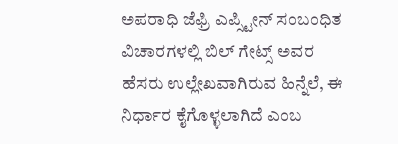ಅಪರಾಧಿ ಜೆಫ್ರಿ ಎಪ್ಸ್ಟೀನ್ ಸಂಬಂಧಿತ ವಿಚಾರಗಳಲ್ಲಿ ಬಿಲ್ ಗೇಟ್ಸ್ ಅವರ ಹೆಸರು ಉಲ್ಲೇಖವಾಗಿರುವ ಹಿನ್ನೆಲೆ, ಈ ನಿರ್ಧಾರ ಕೈಗೊಳ್ಳಲಾಗಿದೆ ಎಂಬ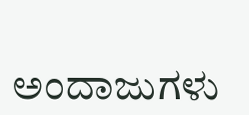ಅಂದಾಜುಗಳು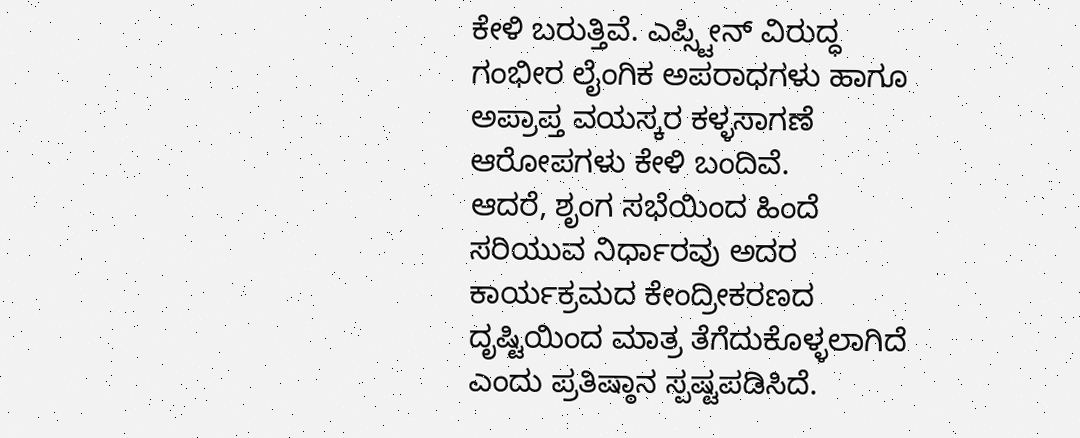ಕೇಳಿ ಬರುತ್ತಿವೆ. ಎಪ್ಸ್ಟೀನ್ ವಿರುದ್ಧ ಗಂಭೀರ ಲೈಂಗಿಕ ಅಪರಾಧಗಳು ಹಾಗೂ ಅಪ್ರಾಪ್ತ ವಯಸ್ಕರ ಕಳ್ಳಸಾಗಣೆ ಆರೋಪಗಳು ಕೇಳಿ ಬಂದಿವೆ.
ಆದರೆ, ಶೃಂಗ ಸಭೆಯಿಂದ ಹಿಂದೆ ಸರಿಯುವ ನಿರ್ಧಾರವು ಅದರ ಕಾರ್ಯಕ್ರಮದ ಕೇಂದ್ರೀಕರಣದ ದೃಷ್ಟಿಯಿಂದ ಮಾತ್ರ ತೆಗೆದುಕೊಳ್ಳಲಾಗಿದೆ ಎಂದು ಪ್ರತಿಷ್ಠಾನ ಸ್ಪಷ್ಟಪಡಿಸಿದೆ.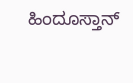ಹಿಂದೂಸ್ತಾನ್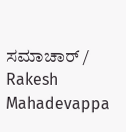ಸಮಾಚಾರ್ / Rakesh Mahadevappa